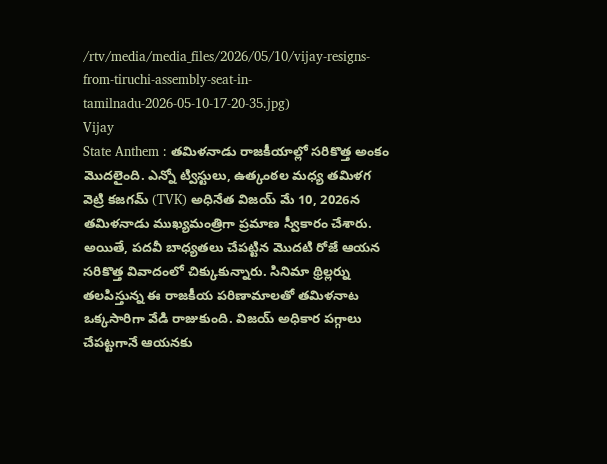/rtv/media/media_files/2026/05/10/vijay-resigns-from-tiruchi-assembly-seat-in-tamilnadu-2026-05-10-17-20-35.jpg)
Vijay
State Anthem : తమిళనాడు రాజకీయాల్లో సరికొత్త అంకం మొదలైంది. ఎన్నో ట్విస్టులు, ఉత్కంఠల మధ్య తమిళగ వెట్రి కజగమ్ (TVK) అధినేత విజయ్ మే 10, 2026న తమిళనాడు ముఖ్యమంత్రిగా ప్రమాణ స్వీకారం చేశారు. అయితే, పదవీ బాధ్యతలు చేపట్టిన మొదటి రోజే ఆయన సరికొత్త వివాదంలో చిక్కుకున్నారు. సినిమా థ్రిల్లర్ను తలపిస్తున్న ఈ రాజకీయ పరిణామాలతో తమిళనాట ఒక్కసారిగా వేడి రాజుకుంది. విజయ్ అధికార పగ్గాలు చేపట్టగానే ఆయనకు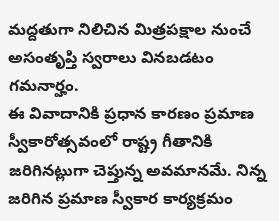మద్దతుగా నిలిచిన మిత్రపక్షాల నుంచే అసంతృప్తి స్వరాలు వినబడటం గమనార్హం.
ఈ వివాదానికి ప్రధాన కారణం ప్రమాణ స్వీకారోత్సవంలో రాష్ట్ర గీతానికి జరిగినట్లుగా చెప్తున్న అవమానమే. నిన్న జరిగిన ప్రమాణ స్వీకార కార్యక్రమం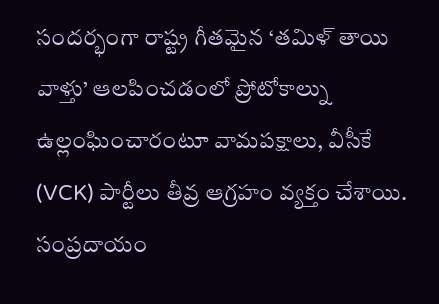సందర్భంగా రాష్ట్ర గీతమైన ‘తమిళ్ తాయి వాళ్తు’ ఆలపించడంలో ప్రోటోకాల్ను ఉల్లంఘించారంటూ వామపక్షాలు, వీసీకే (VCK) పార్టీలు తీవ్ర ఆగ్రహం వ్యక్తం చేశాయి. సంప్రదాయం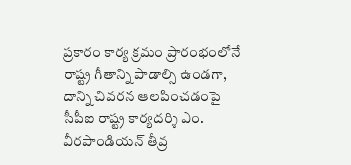ప్రకారం కార్య క్రమం ప్రారంభంలోనే రాష్ట్ర గీతాన్ని పాడాల్సి ఉండగా, దాన్ని చివరన ఆలపించడంపై సీపీఐ రాష్ట్ర కార్యదర్శి ఎం. వీరపాండియన్ తీవ్ర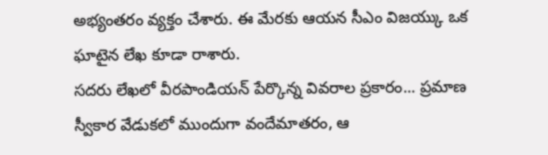అభ్యంతరం వ్యక్తం చేశారు. ఈ మేరకు ఆయన సీఎం విజయ్కు ఒక ఘాటైన లేఖ కూడా రాశారు.
సదరు లేఖలో వీరపాండియన్ పేర్కొన్న వివరాల ప్రకారం... ప్రమాణ స్వీకార వేడుకలో ముందుగా వందేమాతరం, ఆ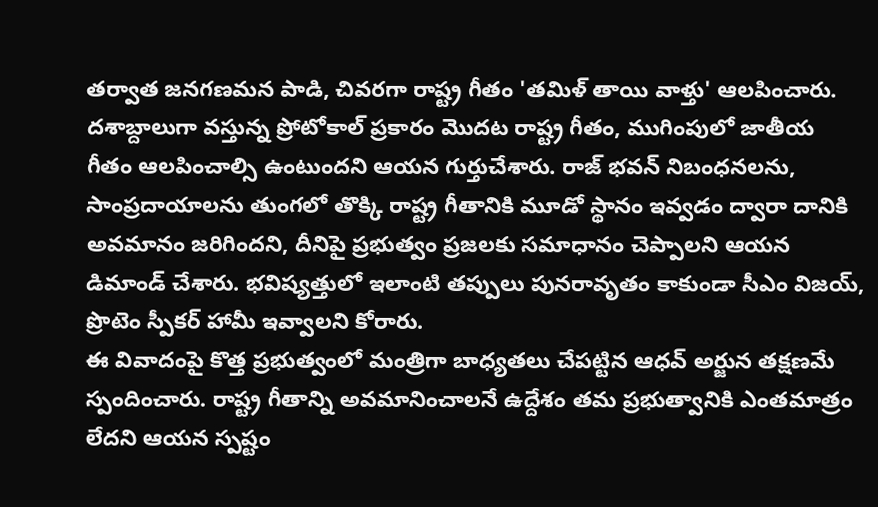తర్వాత జనగణమన పాడి, చివరగా రాష్ట్ర గీతం 'తమిళ్ తాయి వాళ్తు' ఆలపించారు. దశాబ్దాలుగా వస్తున్న ప్రోటోకాల్ ప్రకారం మొదట రాష్ట్ర గీతం, ముగింపులో జాతీయ గీతం ఆలపించాల్సి ఉంటుందని ఆయన గుర్తుచేశారు. రాజ్ భవన్ నిబంధనలను, సాంప్రదాయాలను తుంగలో తొక్కి రాష్ట్ర గీతానికి మూడో స్థానం ఇవ్వడం ద్వారా దానికి అవమానం జరిగిందని, దీనిపై ప్రభుత్వం ప్రజలకు సమాధానం చెప్పాలని ఆయన డిమాండ్ చేశారు. భవిష్యత్తులో ఇలాంటి తప్పులు పునరావృతం కాకుండా సీఎం విజయ్, ప్రొటెం స్పీకర్ హామీ ఇవ్వాలని కోరారు.
ఈ వివాదంపై కొత్త ప్రభుత్వంలో మంత్రిగా బాధ్యతలు చేపట్టిన ఆధవ్ అర్జున తక్షణమే స్పందించారు. రాష్ట్ర గీతాన్ని అవమానించాలనే ఉద్దేశం తమ ప్రభుత్వానికి ఎంతమాత్రం లేదని ఆయన స్పష్టం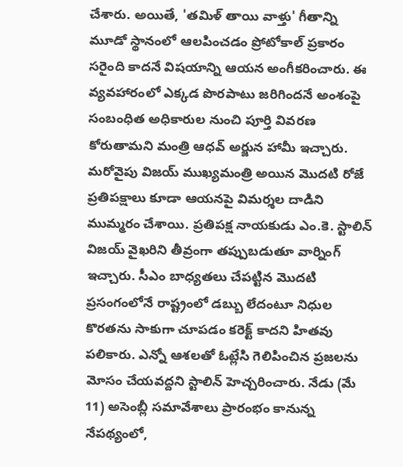చేశారు. అయితే, 'తమిళ్ తాయి వాళ్తు' గీతాన్ని మూడో స్థానంలో ఆలపించడం ప్రోటోకాల్ ప్రకారం సరైంది కాదనే విషయాన్ని ఆయన అంగీకరించారు. ఈ వ్యవహారంలో ఎక్కడ పొరపాటు జరిగిందనే అంశంపై సంబంధిత అధికారుల నుంచి పూర్తి వివరణ కోరుతామని మంత్రి ఆధవ్ అర్జున హామీ ఇచ్చారు.
మరోవైపు విజయ్ ముఖ్యమంత్రి అయిన మొదటి రోజే ప్రతిపక్షాలు కూడా ఆయనపై విమర్శల దాడిని ముమ్మరం చేశాయి. ప్రతిపక్ష నాయకుడు ఎం.కె. స్టాలిన్ విజయ్ వైఖరిని తీవ్రంగా తప్పుబడుతూ వార్నింగ్ ఇచ్చారు. సీఎం బాధ్యతలు చేపట్టిన మొదటి ప్రసంగంలోనే రాష్ట్రంలో డబ్బు లేదంటూ నిధుల కొరతను సాకుగా చూపడం కరెక్ట్ కాదని హితవు పలికారు. ఎన్నో ఆశలతో ఓట్లేసి గెలిపించిన ప్రజలను మోసం చేయవద్దని స్టాలిన్ హెచ్చరించారు. నేడు (మే 11) అసెంబ్లీ సమావేశాలు ప్రారంభం కానున్న నేపథ్యంలో,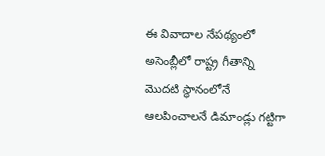ఈ వివాదాల నేపథ్యంలో అసెంబ్లీలో రాష్ట్ర గీతాన్ని మొదటి స్థానంలోనే ఆలపించాలనే డిమాండ్లు గట్టిగా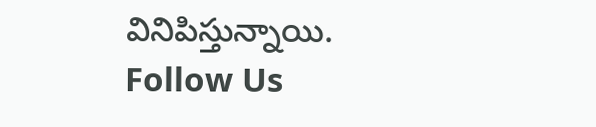వినిపిస్తున్నాయి.
Follow Us